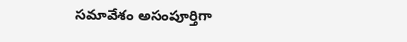సమావేశం అసంపూర్తిగా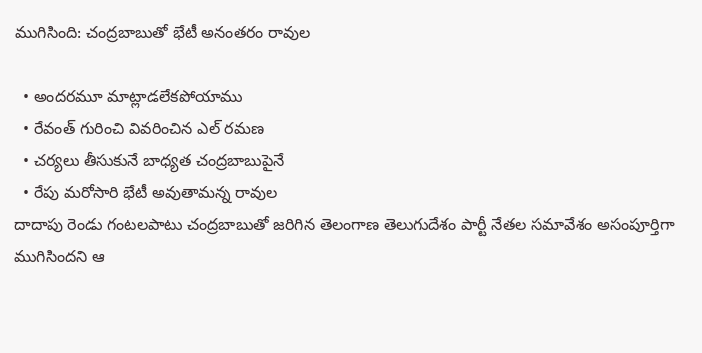ముగిసింది: చంద్రబాబుతో భేటీ అనంతరం రావుల

  • అందరమూ మాట్లాడలేకపోయాము
  • రేవంత్ గురించి వివరించిన ఎల్ రమణ
  • చర్యలు తీసుకునే బాధ్యత చంద్రబాబుపైనే
  • రేపు మరోసారి భేటీ అవుతామన్న రావుల
దాదాపు రెండు గంటలపాటు చంద్రబాబుతో జరిగిన తెలంగాణ తెలుగుదేశం పార్టీ నేతల సమావేశం అసంపూర్తిగా ముగిసిందని ఆ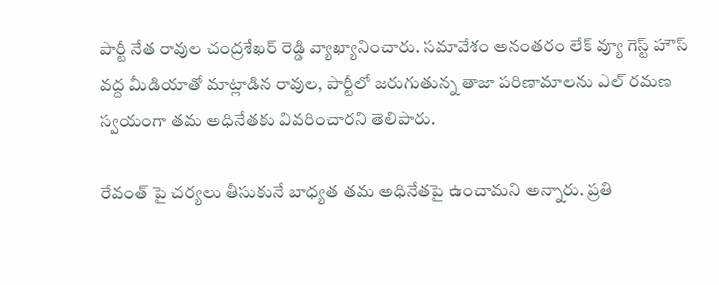పార్టీ నేత రావుల చంద్రశేఖర్ రెడ్డి వ్యాఖ్యానించారు. సమావేశం అనంతరం లేక్ వ్యూ గెస్ట్ హౌస్ వద్ద మీడియాతో మాట్లాడిన రావుల, పార్టీలో జరుగుతున్న తాజా పరిణామాలను ఎల్ రమణ స్వయంగా తమ అధినేతకు వివరించారని తెలిపారు.

రేవంత్ పై చర్యలు తీసుకునే బాధ్యత తమ అధినేతపై ఉంచామని అన్నారు. ప్రతి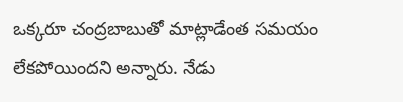ఒక్కరూ చంద్రబాబుతో మాట్లాడేంత సమయం లేకపోయిందని అన్నారు. నేడు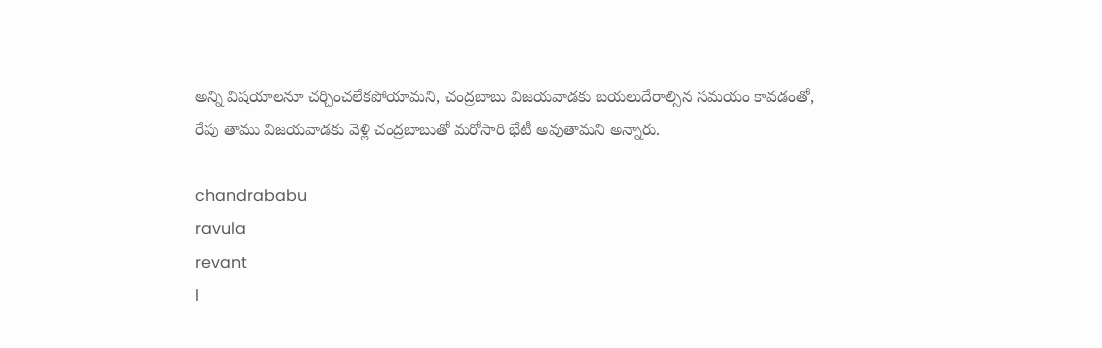అన్ని విషయాలనూ చర్చించలేకపోయామని, చంద్రబాబు విజయవాడకు బయలుదేరాల్సిన సమయం కావడంతో, రేపు తాము విజయవాడకు వెళ్లి చంద్రబాబుతో మరోసారి భేటీ అవుతామని అన్నారు.

chandrababu
ravula
revant
l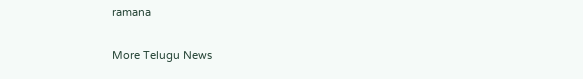ramana

More Telugu News